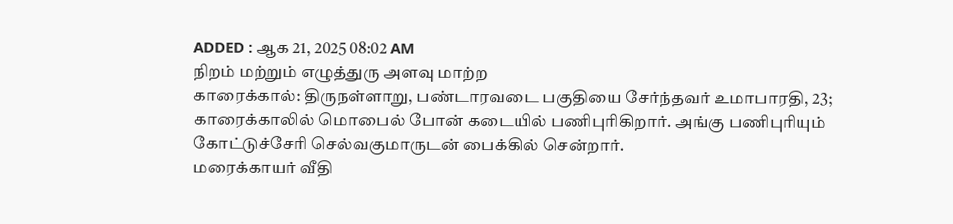ADDED : ஆக 21, 2025 08:02 AM
நிறம் மற்றும் எழுத்துரு அளவு மாற்ற
காரைக்கால்: திருநள்ளாறு, பண்டாரவடை பகுதியை சேர்ந்தவர் உமாபாரதி, 23; காரைக்காலில் மொபைல் போன் கடையில் பணிபுரிகிறார். அங்கு பணிபுரியும் கோட்டுச்சேரி செல்வகுமாருடன் பைக்கில் சென்றார்.
மரைக்காயர் வீதி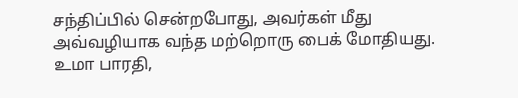சந்திப்பில் சென்றபோது, அவர்கள் மீது அவ்வழியாக வந்த மற்றொரு பைக் மோதியது.
உமா பாரதி,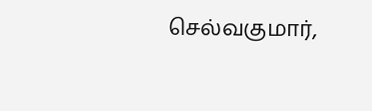செல்வகுமார்,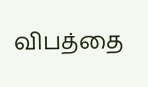விபத்தை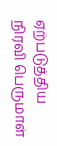ஏற்படுத்திய நிரவி பெருமாள்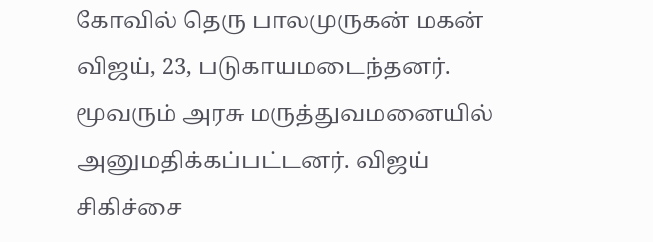கோவில் தெரு பாலமுருகன் மகன் விஜய், 23, படுகாயமடைந்தனர். மூவரும் அரசு மருத்துவமனையில் அனுமதிக்கப்பட்டனர். விஜய் சிகிச்சை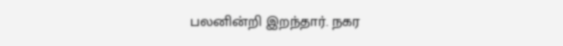பலனின்றி இறந்தார். நகர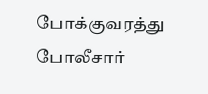போக்குவரத்து போலீசார்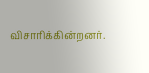விசாரிக்கின்றனர்.